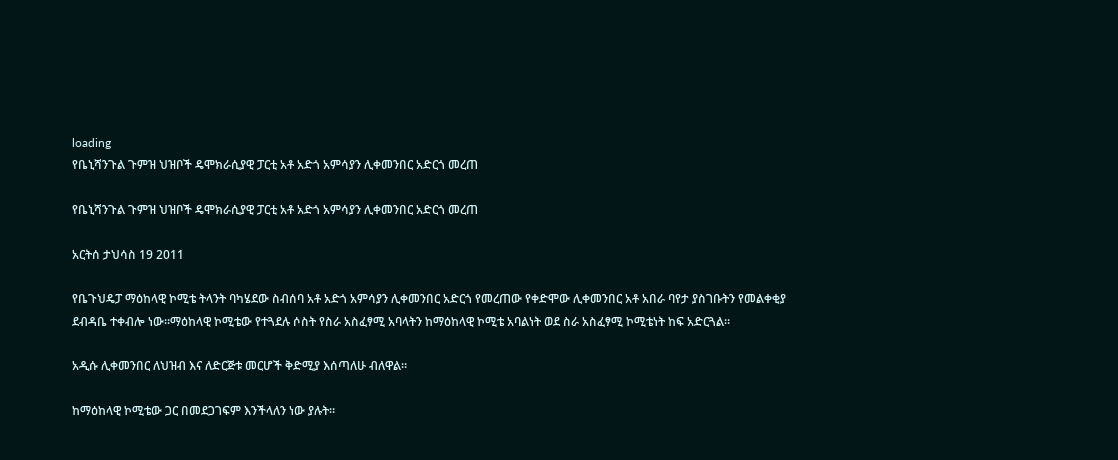loading
የቤኒሻንጉል ጉምዝ ህዝቦች ዴሞክራሲያዊ ፓርቲ አቶ አድጎ አምሳያን ሊቀመንበር አድርጎ መረጠ

የቤኒሻንጉል ጉምዝ ህዝቦች ዴሞክራሲያዊ ፓርቲ አቶ አድጎ አምሳያን ሊቀመንበር አድርጎ መረጠ

አርትሰ ታህሳስ 19 2011

የቤጉህዴፓ ማዕከላዊ ኮሚቴ ትላንት ባካሄደው ስብሰባ አቶ አድጎ አምሳያን ሊቀመንበር አድርጎ የመረጠው የቀድሞው ሊቀመንበር አቶ አበራ ባየታ ያስገቡትን የመልቀቂያ ደብዳቤ ተቀብሎ ነው፡፡ማዕከላዊ ኮሚቴው የተጓደሉ ሶስት የስራ አስፈፃሚ አባላትን ከማዕከላዊ ኮሚቴ አባልነት ወደ ስራ አስፈፃሚ ኮሚቴነት ከፍ አድርጓል።

አዲሱ ሊቀመንበር ለህዝብ እና ለድርጅቱ መርሆች ቅድሚያ እሰጣለሁ ብለዋል።

ከማዕከላዊ ኮሚቴው ጋር በመደጋገፍም እንችላለን ነው ያሉት፡፡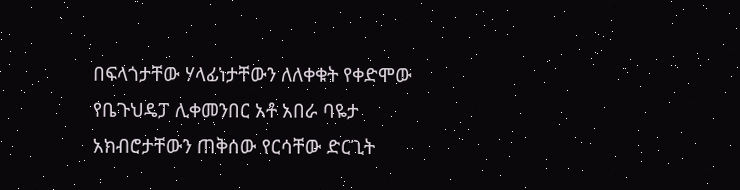በፍላጎታቸው ሃላፊነታቸውን ለለቀቁት የቀድሞው የቤጉህዴፓ ሊቀመንበር አቶ አበራ ባዬታ አክብሮታቸውን ጠቅሰው የርሳቸው ድርጊት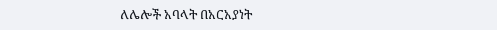ለሌሎች አባላት በአርአያነት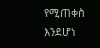የሚጠቀስ እንደሆነ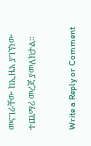መናገራቸው ከኢዜአ ያገኘነው ተጨማሪ መረጃ ያመለክታል።

Write a Reply or Comment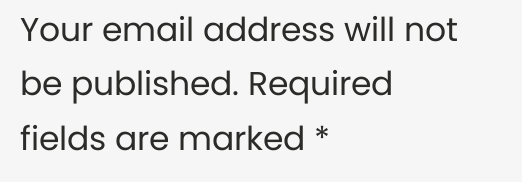Your email address will not be published. Required fields are marked *